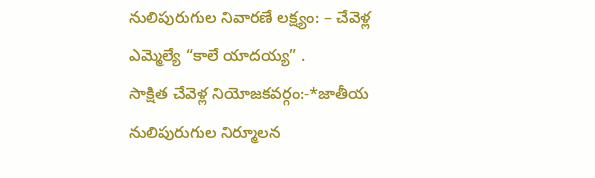నులిపురుగుల నివారణే లక్ష్యం: – చేవెళ్ల ఎమ్మెల్యే “కాలే యాదయ్య” .
సాక్షిత చేవెళ్ల నియోజకవర్గం:-*జాతీయ నులిపురుగుల నిర్మూలన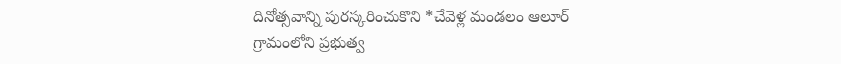దినోత్సవాన్ని పురస్కరించుకొని *చేవెళ్ల మండలం ఆలూర్ గ్రామంలోని ప్రభుత్వ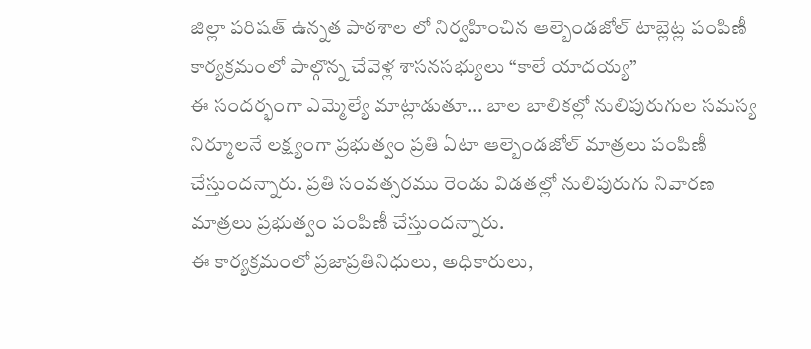జిల్లా పరిషత్ ఉన్నత పాఠశాల లో నిర్వహించిన ఆల్బెండజోల్ టాబ్లెట్ల పంపిణీ కార్యక్రమంలో పాల్గొన్న చేవెళ్ల శాసనసభ్యులు “కాలే యాదయ్య”
ఈ సందర్భంగా ఎమ్మెల్యే మాట్లాడుతూ… బాల బాలికల్లో నులిపురుగుల సమస్య నిర్మూలనే లక్ష్యంగా ప్రభుత్వం ప్రతి ఏటా ఆల్బెండజోల్ మాత్రలు పంపిణీ చేస్తుందన్నారు. ప్రతి సంవత్సరము రెండు విడతల్లో నులిపురుగు నివారణ మాత్రలు ప్రభుత్వం పంపిణీ చేస్తుందన్నారు.
ఈ కార్యక్రమంలో ప్రజాప్రతినిధులు, అధికారులు,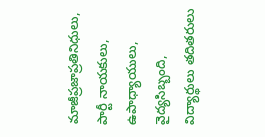మాజీప్రజాప్రతినిధులు, పార్టీ నాయకులు, ఉపాధ్యాయులు, వైద్యసిబ్బంది, విద్యార్థులు తదితరులు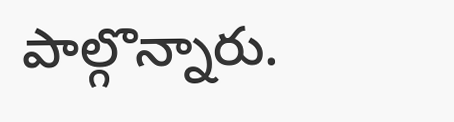పాల్గొన్నారు.